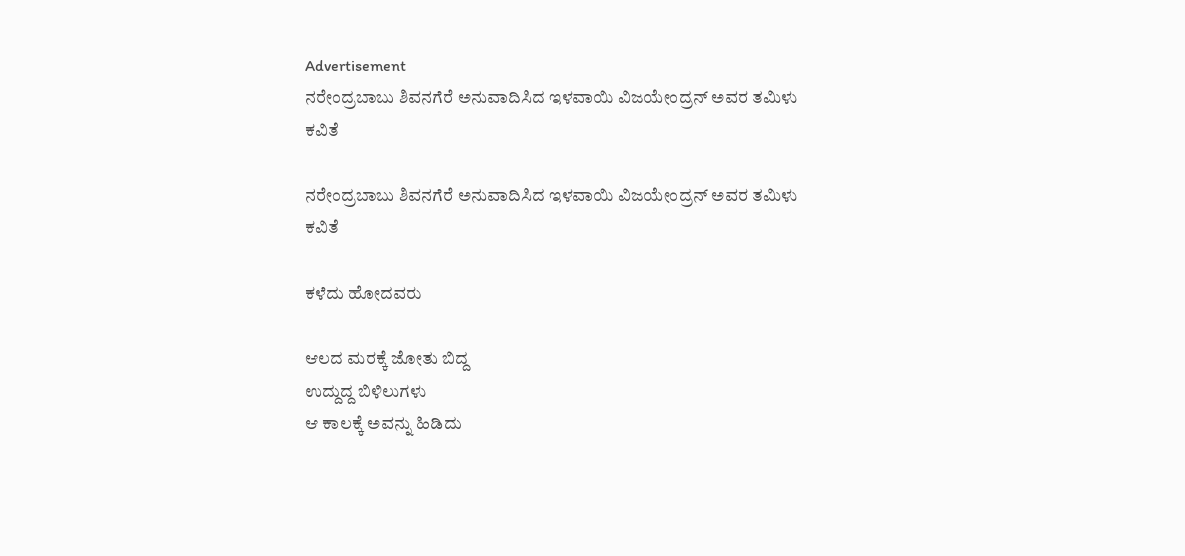Advertisement
ನರೇಂದ್ರಬಾಬು ಶಿವನಗೆರೆ ಅನುವಾದಿಸಿದ ಇಳವಾಯಿ ವಿಜಯೇಂದ್ರನ್ ಅವರ ತಮಿಳು ಕವಿತೆ

ನರೇಂದ್ರಬಾಬು ಶಿವನಗೆರೆ ಅನುವಾದಿಸಿದ ಇಳವಾಯಿ ವಿಜಯೇಂದ್ರನ್ ಅವರ ತಮಿಳು ಕವಿತೆ

ಕಳೆದು ಹೋದವರು

ಆಲದ ಮರಕ್ಕೆ ಜೋತು ಬಿದ್ದ
ಉದ್ದುದ್ದ ಬಿಳಿಲುಗಳು
ಆ ಕಾಲಕ್ಕೆ ಅವನ್ನು ಹಿಡಿದು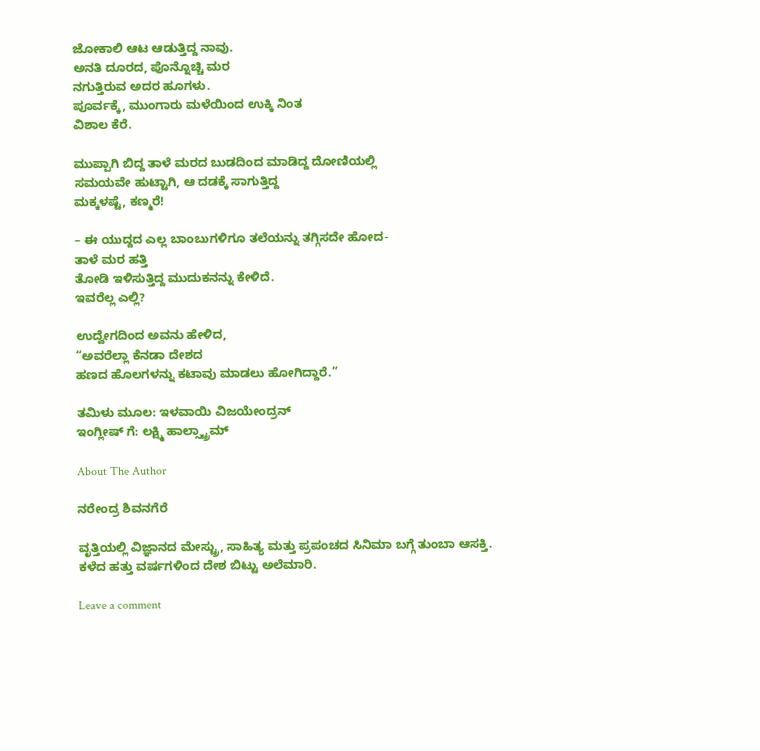ಜೋಕಾಲಿ ಆಟ ಆಡುತ್ತಿದ್ದ ನಾವು.
ಅನತಿ ದೂರದ, ಪೊನ್ನೊಚ್ಚಿ ಮರ
ನಗುತ್ತಿರುವ ಅದರ ಹೂಗಳು.
ಪೂರ್ವಕ್ಕೆ, ಮುಂಗಾರು ಮಳೆಯಿಂದ ಉಕ್ಕಿ ನಿಂತ
ವಿಶಾಲ ಕೆರೆ.

ಮುಪ್ಪಾಗಿ ಬಿದ್ದ ತಾಳೆ ಮರದ ಬುಡದಿಂದ ಮಾಡಿದ್ದ ದೋಣಿಯಲ್ಲಿ
ಸಮಯವೇ ಹುಟ್ಟಾಗಿ, ಆ ದಡಕ್ಕೆ ಸಾಗುತ್ತಿದ್ದ
ಮಕ್ಕಳಷ್ಟೆ, ಕಣ್ಮರೆ!

– ಈ ಯುದ್ದದ ಎಲ್ಲ ಬಾಂಬುಗಳಿಗೂ ತಲೆಯನ್ನು ತಗ್ಗಿಸದೇ ಹೋದ-
ತಾಳೆ ಮರ ಹತ್ತಿ
ತೋಡಿ ಇಳಿಸುತ್ತಿದ್ದ ಮುದುಕನನ್ನು ಕೇಳಿದೆ.
ಇವರೆಲ್ಲ ಎಲ್ಲಿ?

ಉದ್ವೇಗದಿಂದ ಅವನು ಹೇಳಿದ,
“ಅವರೆಲ್ಲಾ ಕೆನಡಾ ದೇಶದ
ಹಣದ ಹೊಲಗಳನ್ನು ಕಟಾವು ಮಾಡಲು ಹೋಗಿದ್ದಾರೆ.”

ತಮಿಳು ಮೂಲ: ಇಳವಾಯಿ ವಿಜಯೇಂದ್ರನ್
ಇಂಗ್ಲೀಷ್ ಗೆ: ಲಕ್ಷ್ಮಿ ಹಾಲ್ಸ್ಟ್ರಾಮ್

About The Author

ನರೇಂದ್ರ ಶಿವನಗೆರೆ

ವೃತ್ತಿಯಲ್ಲಿ ವಿಜ್ಞಾನದ ಮೇಸ್ಟ್ರು, ಸಾಹಿತ್ಯ ಮತ್ತು ಪ್ರಪಂಚದ ಸಿನಿಮಾ ಬಗ್ಗೆ ತುಂಬಾ ಆಸಕ್ತಿ. ಕಳೆದ ಹತ್ತು ವರ್ಷಗಳಿಂದ ದೇಶ ಬಿಟ್ಟು ಅಲೆಮಾರಿ.

Leave a comment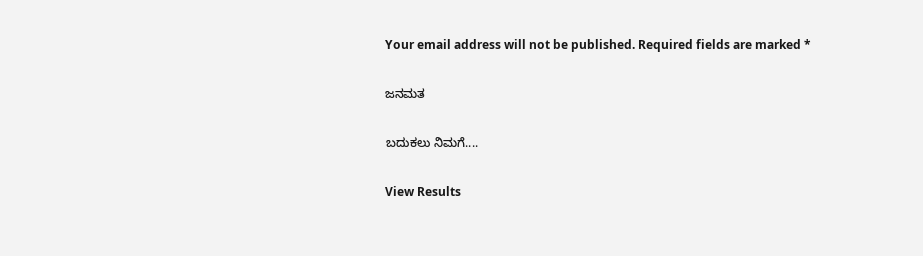Your email address will not be published. Required fields are marked *

ಜನಮತ

ಬದುಕಲು ನಿಮಗೆ....

View Results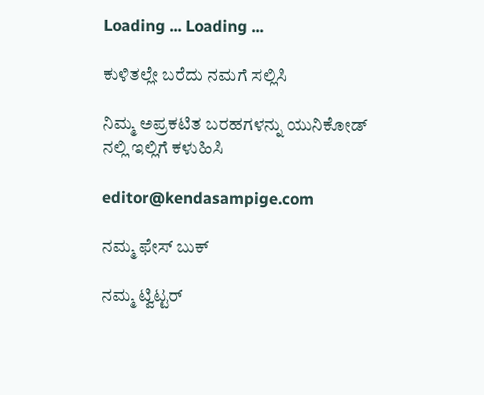Loading ... Loading ...

ಕುಳಿತಲ್ಲೇ ಬರೆದು ನಮಗೆ ಸಲ್ಲಿಸಿ

ನಿಮ್ಮ ಅಪ್ರಕಟಿತ ಬರಹಗಳನ್ನು ಯುನಿಕೋಡ್ ನಲ್ಲಿ ಇಲ್ಲಿಗೆ ಕಳುಹಿಸಿ

editor@kendasampige.com

ನಮ್ಮ ಫೇಸ್ ಬುಕ್

ನಮ್ಮ ಟ್ವಿಟ್ಟರ್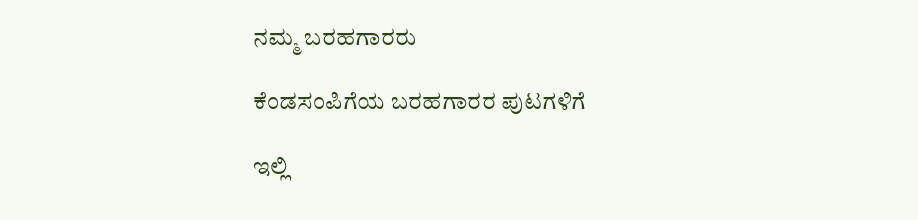ನಮ್ಮ ಬರಹಗಾರರು

ಕೆಂಡಸಂಪಿಗೆಯ ಬರಹಗಾರರ ಪುಟಗಳಿಗೆ

ಇಲ್ಲಿ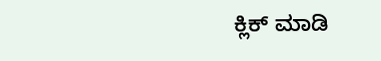ಕ್ಲಿಕ್ ಮಾಡಿ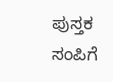ಪುಸ್ತಕ ಸಂಪಿಗೆ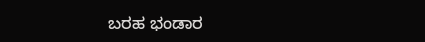ಬರಹ ಭಂಡಾರ